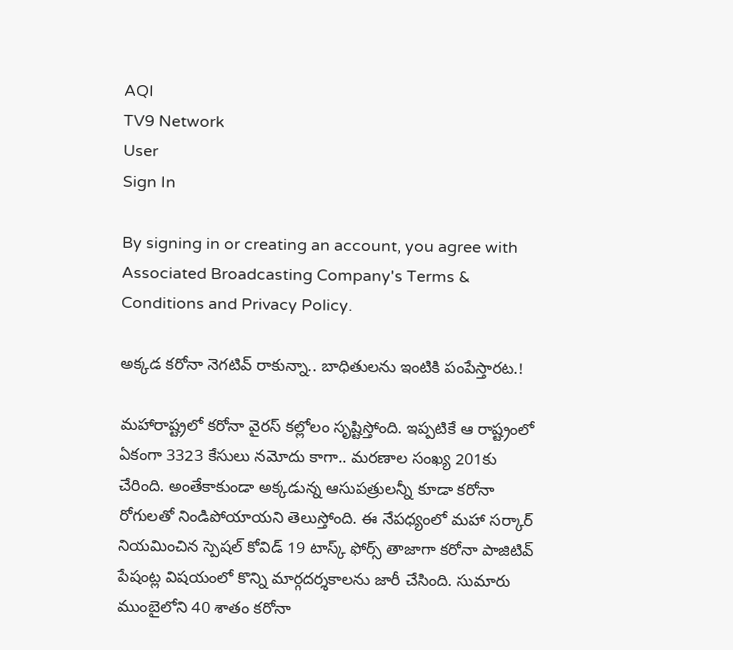AQI
TV9 Network
User
Sign In

By signing in or creating an account, you agree with Associated Broadcasting Company's Terms & Conditions and Privacy Policy.

అక్కడ కరోనా నెగటివ్ రాకున్నా.. బాధితులను ఇంటికి పంపేస్తారట.!

మహారాష్ట్రలో కరోనా వైరస్ కల్లోలం సృష్టిస్తోంది. ఇప్పటికే ఆ రాష్ట్రంలో ఏకంగా 3323 కేసులు నమోదు కాగా.. మరణాల సంఖ్య 201కు చేరింది. అంతేకాకుండా అక్కడున్న ఆసుపత్రులన్నీ కూడా కరోనా రోగులతో నిండిపోయాయని తెలుస్తోంది. ఈ నేపధ్యంలో మహా సర్కార్ నియమించిన స్పెషల్ కోవిడ్ 19 టాస్క్ ఫోర్స్ తాజాగా కరోనా పాజిటివ్ పేషంట్ల విషయంలో కొన్ని మార్గదర్శకాలను జారీ చేసింది. సుమారు ముంబైలోని 40 శాతం కరోనా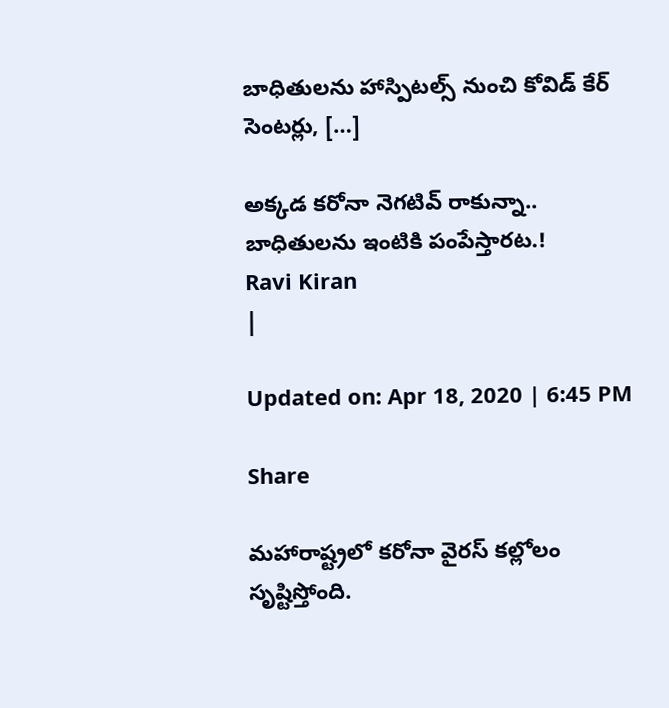బాధితులను హాస్పిటల్స్ నుంచి కోవిడ్ కేర్ సెంటర్లు, […]

అక్కడ కరోనా నెగటివ్ రాకున్నా.. బాధితులను ఇంటికి పంపేస్తారట.!
Ravi Kiran
|

Updated on: Apr 18, 2020 | 6:45 PM

Share

మహారాష్ట్రలో కరోనా వైరస్ కల్లోలం సృష్టిస్తోంది.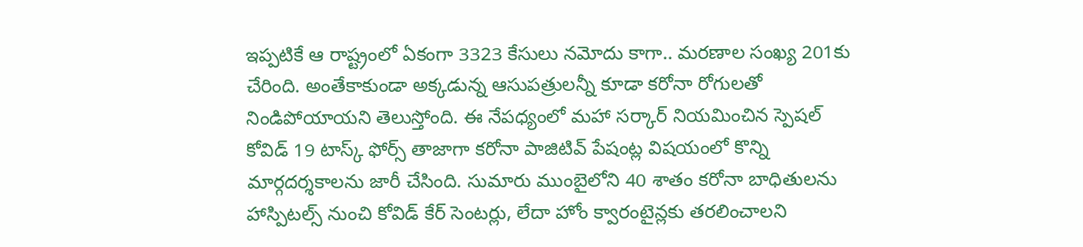ఇప్పటికే ఆ రాష్ట్రంలో ఏకంగా 3323 కేసులు నమోదు కాగా.. మరణాల సంఖ్య 201కు చేరింది. అంతేకాకుండా అక్కడున్న ఆసుపత్రులన్నీ కూడా కరోనా రోగులతో నిండిపోయాయని తెలుస్తోంది. ఈ నేపధ్యంలో మహా సర్కార్ నియమించిన స్పెషల్ కోవిడ్ 19 టాస్క్ ఫోర్స్ తాజాగా కరోనా పాజిటివ్ పేషంట్ల విషయంలో కొన్ని మార్గదర్శకాలను జారీ చేసింది. సుమారు ముంబైలోని 40 శాతం కరోనా బాధితులను హాస్పిటల్స్ నుంచి కోవిడ్ కేర్ సెంటర్లు, లేదా హోం క్వారంటైన్లకు తరలించాలని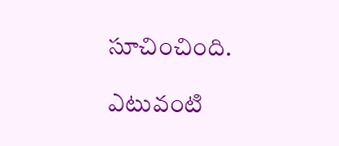సూచించింది.

ఎటువంటి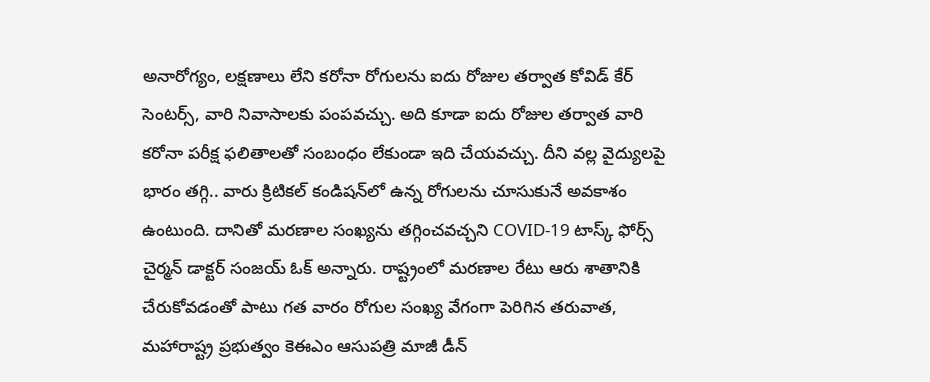అనారోగ్యం, లక్షణాలు లేని కరోనా రోగులను ఐదు రోజుల తర్వాత కోవిడ్ కేర్ సెంటర్స్, వారి నివాసాలకు పంపవచ్చు. అది కూడా ఐదు రోజుల తర్వాత వారి కరోనా పరీక్ష ఫలితాలతో సంబంధం లేకుండా ఇది చేయవచ్చు. దీని వల్ల వైద్యులపై భారం తగ్గి.. వారు క్రిటికల్ కండిషన్‌లో ఉన్న రోగులను చూసుకునే అవకాశం ఉంటుంది. దానితో మరణాల సంఖ్యను తగ్గించవచ్చని COVID-19 టాస్క్ ఫోర్స్ చైర్మన్ డాక్టర్ సంజయ్ ఓక్ అన్నారు. రాష్ట్రంలో మరణాల రేటు ఆరు శాతానికి చేరుకోవడంతో పాటు గత వారం రోగుల సంఖ్య వేగంగా పెరిగిన తరువాత, మహారాష్ట్ర ప్రభుత్వం కెఈఎం ఆసుపత్రి మాజీ డీన్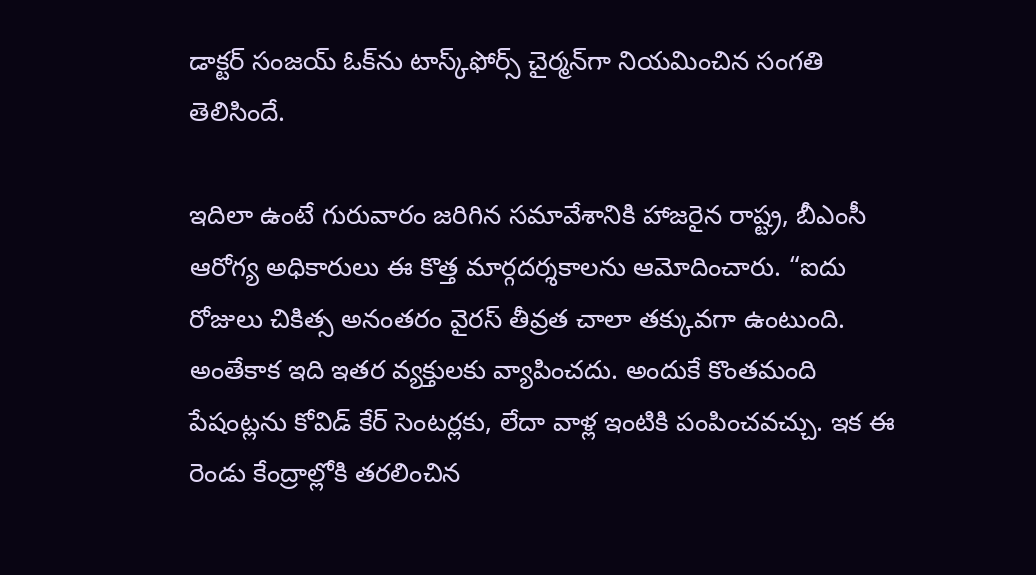డాక్టర్ సంజయ్ ఓక్‌ను టాస్క్‌ఫోర్స్ చైర్మన్‌గా నియమించిన సంగతి తెలిసిందే.

ఇదిలా ఉంటే గురువారం జరిగిన సమావేశానికి హాజరైన రాష్ట్ర, బీఎంసీ ఆరోగ్య అధికారులు ఈ కొత్త మార్గదర్శకాలను ఆమోదించారు. “ఐదు రోజులు చికిత్స అనంతరం వైరస్ తీవ్రత చాలా తక్కువగా ఉంటుంది. అంతేకాక ఇది ఇతర వ్యక్తులకు వ్యాపించదు. అందుకే కొంతమంది పేషంట్లను కోవిడ్ కేర్ సెంటర్లకు, లేదా వాళ్ల ఇంటికి పంపించవచ్చు. ఇక ఈ రెండు కేంద్రాల్లోకి తరలించిన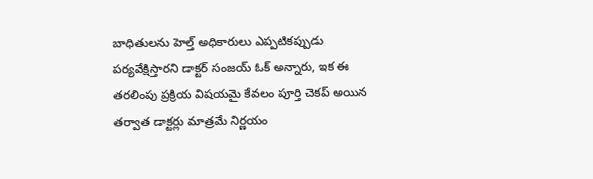బాధితులను హెల్త్ అధికారులు ఎప్పటికప్పుడు పర్యవేక్షిస్తారని డాక్టర్ సంజయ్ ఓక్ అన్నారు, ఇక ఈ తరలింపు ప్రక్రియ విషయమై కేవలం పూర్తి చెకప్ అయిన తర్వాత డాక్టర్లు మాత్రమే నిర్ణయం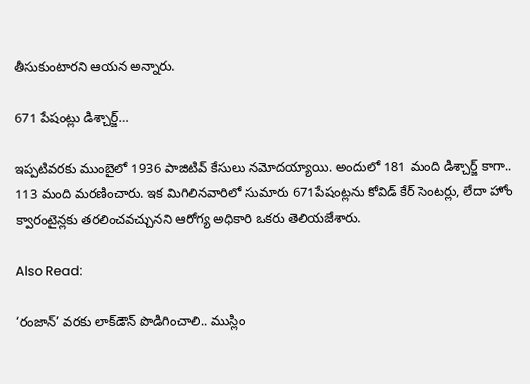తీసుకుంటారని ఆయన అన్నారు.

671 పేషంట్లు డిశ్చార్జ్…

ఇప్పటివరకు ముంబైలో 1936 పాజిటివ్ కేసులు నమోదయ్యాయి. అందులో 181 మంది డిశ్చార్జ్ కాగా.. 113 మంది మరణించారు. ఇక మిగిలినవారిలో సుమారు 671పేషంట్లను కోవిడ్ కేర్ సెంటర్లు, లేదా హోం క్వారంటైన్లకు తరలించవచ్చునని ఆరోగ్య అధికారి ఒకరు తెలియజేశారు.

Also Read:

‘రంజాన్’ వరకు లాక్‌డౌన్ పొడిగించాలి.. ముస్లిం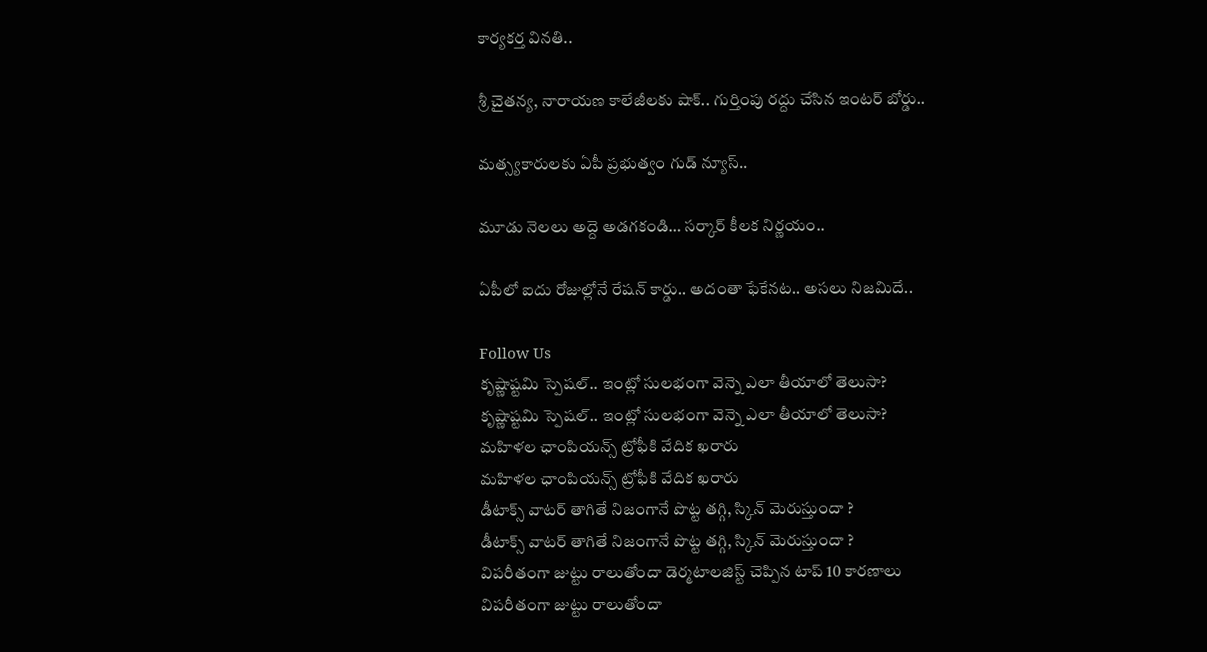కార్యకర్త వినతి..

శ్రీ చైతన్య, నారాయణ కాలేజీలకు షాక్.. గుర్తింపు రద్దు చేసిన ఇంటర్ బోర్డు..

మత్స్యకారులకు ఏపీ ప్రభుత్వం గుడ్ న్యూస్..

మూడు నెలలు అద్దె అడగకండి… సర్కార్ కీలక నిర్ణయం..

ఏపీలో ఐదు రోజుల్లోనే రేషన్ కార్డు.. అదంతా ఫేకేనట.. అసలు నిజమిదే..

Follow Us
కృష్ణాష్టమి స్పెషల్.. ఇంట్లో సులభంగా వెన్నె ఎలా తీయాలో తెలుసా?
కృష్ణాష్టమి స్పెషల్.. ఇంట్లో సులభంగా వెన్నె ఎలా తీయాలో తెలుసా?
మహిళల ఛాంపియన్స్ ట్రోఫీకి వేదిక ఖరారు
మహిళల ఛాంపియన్స్ ట్రోఫీకి వేదిక ఖరారు
డీటాక్స్ వాటర్ తాగితే నిజంగానే పొట్ట తగ్గి, స్కిన్ మెరుస్తుందా ?
డీటాక్స్ వాటర్ తాగితే నిజంగానే పొట్ట తగ్గి, స్కిన్ మెరుస్తుందా ?
విపరీతంగా జుట్టు రాలుతోందా డెర్మటాలజిస్ట్ చెప్పిన టాప్ 10 కారణాలు
విపరీతంగా జుట్టు రాలుతోందా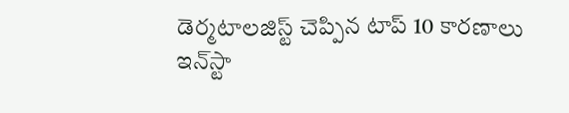డెర్మటాలజిస్ట్ చెప్పిన టాప్ 10 కారణాలు
ఇన్‌స్టా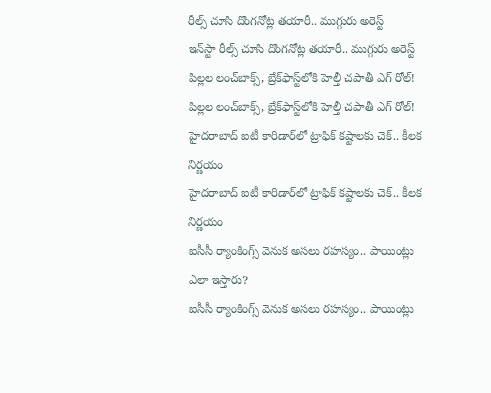రీల్స్‌ చూసి దొంగనోట్ల తయారీ.. ముగ్గురు అరెస్ట్
ఇన్‌స్టా రీల్స్‌ చూసి దొంగనోట్ల తయారీ.. ముగ్గురు అరెస్ట్
పిల్లల లంచ్‌బాక్స్, బ్రేక్‌ఫాస్ట్‌లోకి హెల్తీ చపాతీ ఎగ్ రోల్!
పిల్లల లంచ్‌బాక్స్, బ్రేక్‌ఫాస్ట్‌లోకి హెల్తీ చపాతీ ఎగ్ రోల్!
హైదరాబాద్ ఐటీ కారిడార్‌లో ట్రాఫిక్‌ కష్టాలకు చెక్.. కీలక నిర్ణయం
హైదరాబాద్ ఐటీ కారిడార్‌లో ట్రాఫిక్‌ కష్టాలకు చెక్.. కీలక నిర్ణయం
ఐసీసీ ర్యాంకింగ్స్ వెనుక అసలు రహస్యం.. పాయింట్లు ఎలా ఇస్తారు?
ఐసీసీ ర్యాంకింగ్స్ వెనుక అసలు రహస్యం.. పాయింట్లు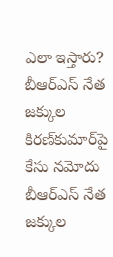ఎలా ఇస్తారు?
బీఆర్‌ఎస్ నేత జక్కుల కిరణ్‌కుమార్‌పై కేసు నమోదు
బీఆర్‌ఎస్ నేత జక్కుల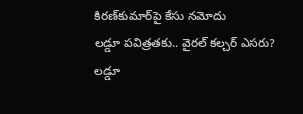కిరణ్‌కుమార్‌పై కేసు నమోదు
లడ్డూ పవిత్రతకు.. వైరల్‌ కల్చర్‌ ఎసరు?
లడ్డూ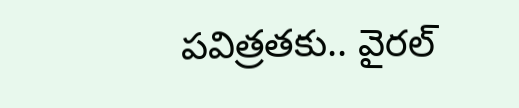పవిత్రతకు.. వైరల్‌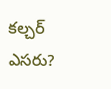కల్చర్‌ ఎసరు?